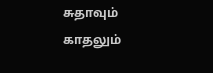சுதாவும் காதலும்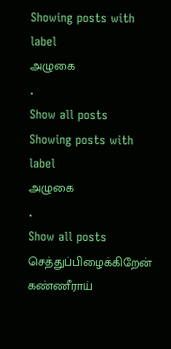Showing posts with label
அழுகை
.
Show all posts
Showing posts with label
அழுகை
.
Show all posts
செத்துப்பிழைக்கிறேன்
கண்ணீராய்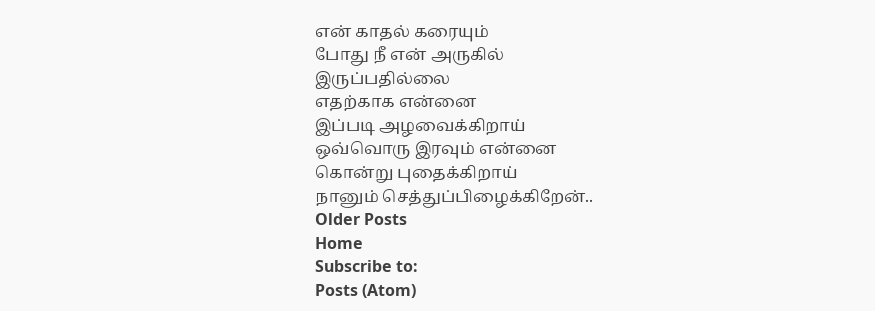என் காதல் கரையும்
போது நீ என் அருகில்
இருப்பதில்லை
எதற்காக என்னை
இப்படி அழவைக்கிறாய்
ஒவ்வொரு இரவும் என்னை
கொன்று புதைக்கிறாய்
நானும் செத்துப்பிழைக்கிறேன்..
Older Posts
Home
Subscribe to:
Posts (Atom)